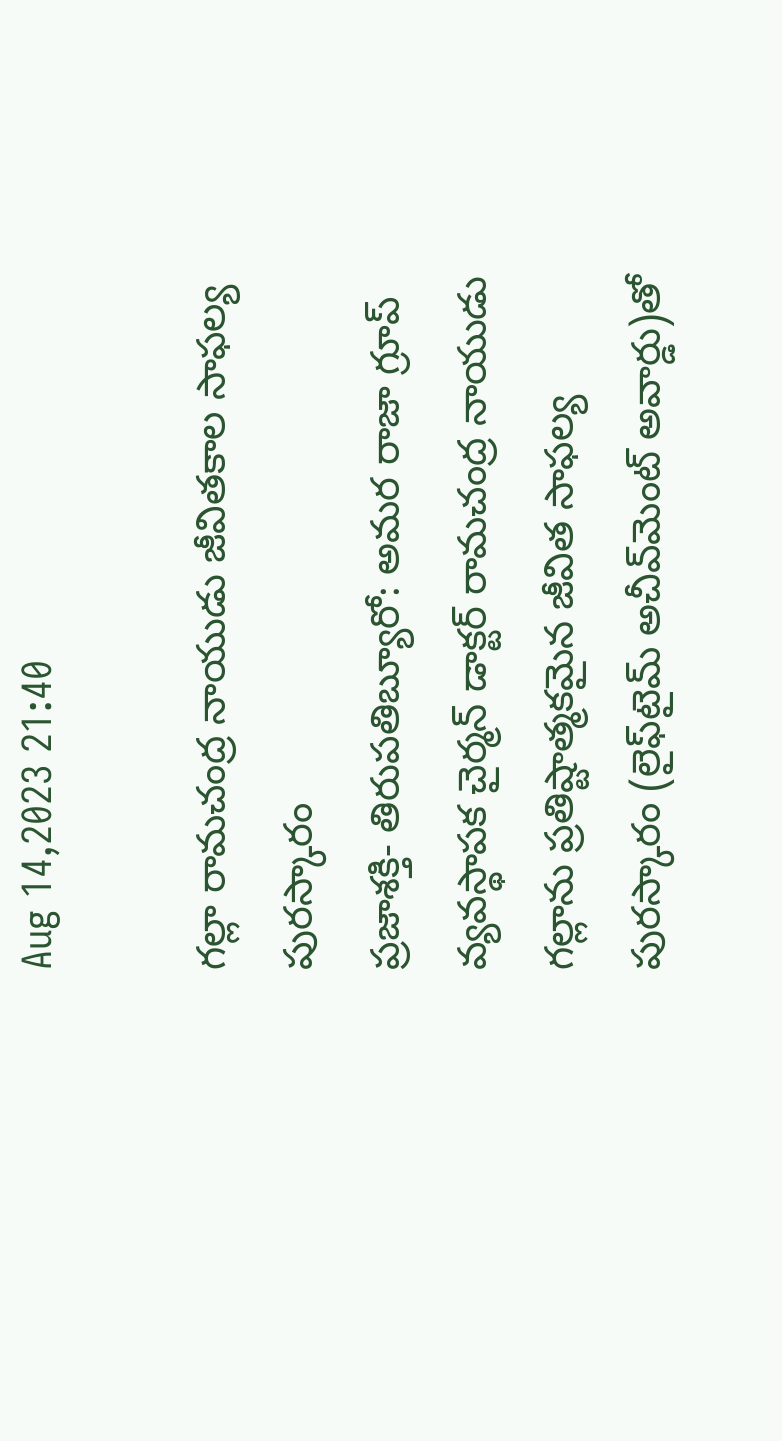Aug 14,2023 21:40

గల్లా రామచంద్ర నాయుడు జీవితకాల సాఫల్య పురస్కారం
ప్రజాశక్తి- తిరుపతిబ్యూరో: అమర రాజా గ్రూప్‌ వ్యవస్థాపక చైర్మన్‌ డాక్టర్‌ రామచంద్ర నాయుడు గల్లాను ప్రతిష్టాత్మకమైన జీవిత సాఫల్య పురస్కారం (లైఫ్‌టైమ్‌ అచీవ్‌మెంట్‌ అవార్డు)తో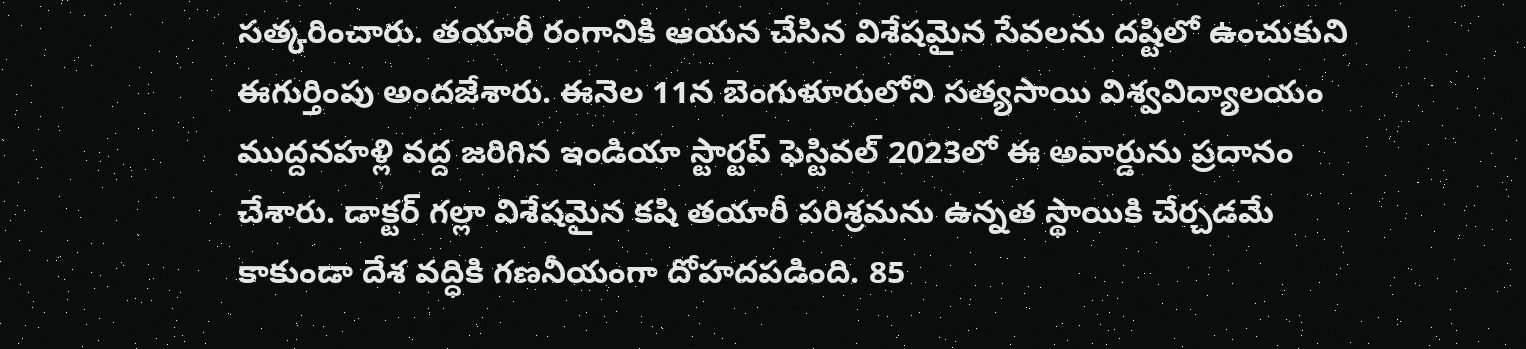సత్కరించారు. తయారీ రంగానికి ఆయన చేసిన విశేషమైన సేవలను దష్టిలో ఉంచుకుని ఈగుర్తింపు అందజేశారు. ఈనెల 11న బెంగుళూరులోని సత్యసాయి విశ్వవిద్యాలయం ముద్దనహళ్లి వద్ద జరిగిన ఇండియా స్టార్టప్‌ ఫెస్టివల్‌ 2023లో ఈ అవార్డును ప్రదానం చేశారు. డాక్టర్‌ గల్లా విశేషమైన కషి తయారీ పరిశ్రమను ఉన్నత స్థాయికి చేర్చడమే కాకుండా దేశ వద్ధికి గణనీయంగా దోహదపడింది. 85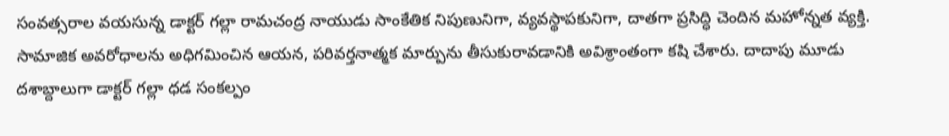సంవత్సరాల వయసున్న డాక్టర్‌ గల్లా రామచంద్ర నాయుడు సాంకేతిక నిపుణునిగా, వ్యవస్థాపకునిగా, దాతగా ప్రసిద్ధి చెందిన మహోన్నత వ్యక్తి. సామాజిక అవరోధాలను అధిగమించిన ఆయన, పరివర్తనాత్మక మార్పును తీసుకురావడానికి అవిశ్రాంతంగా కషి చేశారు. దాదాపు మూడు దశాబ్దాలుగా డాక్టర్‌ గల్లా ధడ సంకల్పం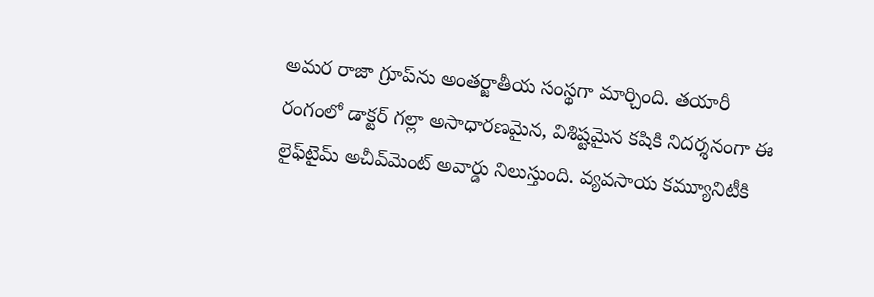అమర రాజా గ్రూప్‌ను అంతర్జాతీయ సంస్థగా మార్చింది. తయారీ రంగంలో డాక్టర్‌ గల్లా అసాధారణమైన, విశిష్టమైన కషికి నిదర్శనంగా ఈ లైఫ్‌టైమ్‌ అచీవ్‌మెంట్‌ అవార్డు నిలుస్తుంది. వ్యవసాయ కమ్యూనిటీకి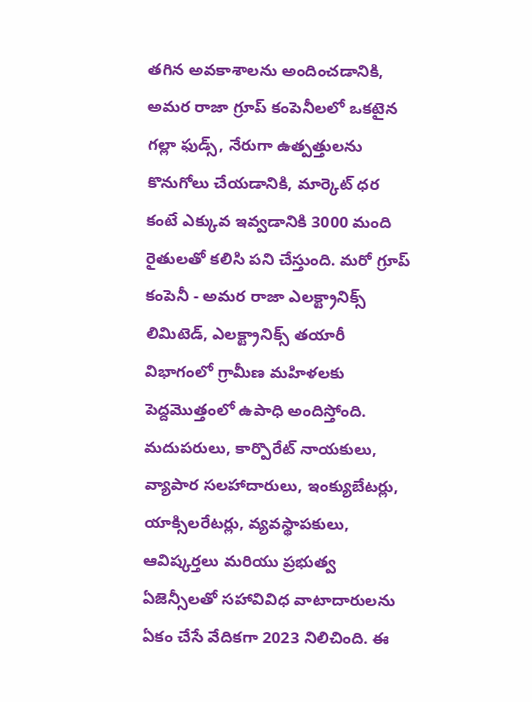తగిన అవకాశాలను అందించడానికి, అమర రాజా గ్రూప్‌ కంపెనీలలో ఒకటైన గల్లా ఫుడ్స్‌, నేరుగా ఉత్పత్తులను కొనుగోలు చేయడానికి, మార్కెట్‌ ధర కంటే ఎక్కువ ఇవ్వడానికి 3000 మంది రైతులతో కలిసి పని చేస్తుంది. మరో గ్రూప్‌ కంపెనీ - అమర రాజా ఎలక్ట్రానిక్స్‌ లిమిటెడ్‌, ఎలక్ట్రానిక్స్‌ తయారీ విభాగంలో గ్రామీణ మహిళలకు పెద్దమొత్తంలో ఉపాధి అందిస్తోంది. మదుపరులు, కార్పొరేట్‌ నాయకులు, వ్యాపార సలహాదారులు, ఇంక్యుబేటర్లు, యాక్సిలరేటర్లు, వ్యవస్థాపకులు, ఆవిష్కర్తలు మరియు ప్రభుత్వ ఏజెన్సీలతో సహావివిధ వాటాదారులను ఏకం చేసే వేదికగా 2023 నిలిచింది. ఈ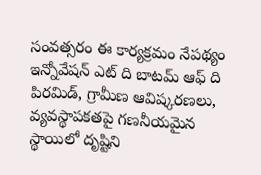సంవత్సరం ఈ కార్యక్రమం నేపథ్యం ఇన్నోవేషన్‌ ఎట్‌ ది బాటమ్‌ ఆఫ్‌ ది పిరమిడ్‌, గ్రామీణ ఆవిష్కరణలు, వ్యవస్థాపకతపై గణనీయమైన స్థాయిలో దృష్టిని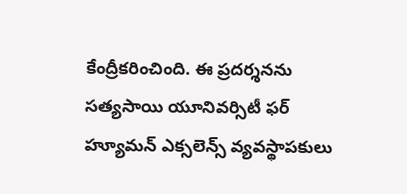కేంద్రీకరించింది. ఈ ప్రదర్శనను సత్యసాయి యూనివర్సిటీ ఫర్‌ హ్యూమన్‌ ఎక్సలెన్స్‌ వ్యవస్థాపకులు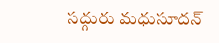సద్గురు మధుసూదన్‌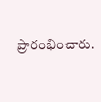ప్రారంభించారు.